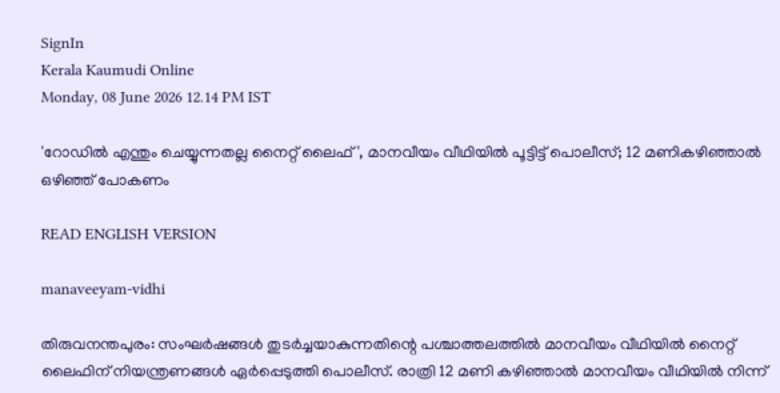SignIn
Kerala Kaumudi Online
Monday, 08 June 2026 12.14 PM IST

'റോഡിൽ എന്തും ചെയ്യുന്നതല്ല നൈറ്റ് ലൈഫ്', മാനവീയം വീഥിയിൽ പൂട്ടിട്ട് പൊലീസ്; 12 മണികഴിഞ്ഞാൽ ഒഴിഞ്ഞ് പോകണം

READ ENGLISH VERSION

manaveeyam-vidhi

തിരുവനന്തപുരം: സംഘർഷങ്ങൾ തുടർച്ചയാകുന്നതിന്റെ പശ്ചാത്തലത്തിൽ മാനവീയം വീഥിയിൽ നൈറ്റ് ലൈഫിന് നിയന്ത്രണങ്ങൾ ഏർപ്പെടുത്തി പൊലീസ്. രാത്രി 12 മണി കഴിഞ്ഞാൽ മാനവീയം വീഥിയിൽ നിന്ന്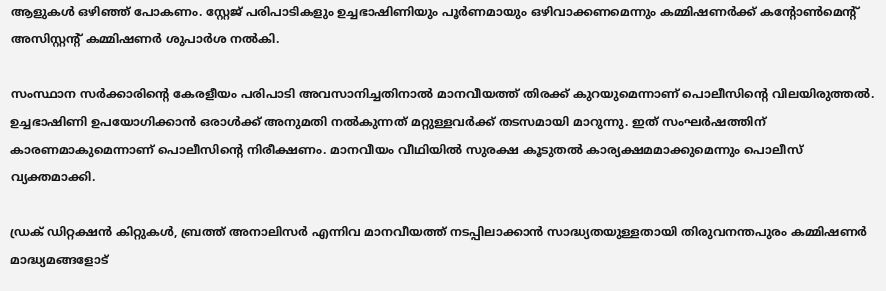ആളുകൾ ഒഴിഞ്ഞ് പോകണം. സ്റ്റേജ് പരിപാടികളും ഉച്ചഭാഷിണിയും പൂർണമായും ഒഴിവാക്കണമെന്നും കമ്മിഷണർക്ക് കന്റോൺമെന്റ് അസിസ്റ്റന്റ് കമ്മിഷണർ ശുപാർശ നൽകി.

സംസ്ഥാന സർക്കാരിന്റെ കേരളീയം പരിപാടി അവസാനിച്ചതിനാൽ മാനവീയത്ത് തിരക്ക് കുറയുമെന്നാണ് പൊലീസിന്റെ വിലയിരുത്തൽ. ഉച്ചഭാഷിണി ഉപയോഗിക്കാൻ ഒരാൾക്ക് അനുമതി നൽകുന്നത് മറ്റുള്ളവർക്ക് തടസമായി മാറുന്നു. ഇത് സംഘർഷത്തിന് കാരണമാകുമെന്നാണ് പൊലീസിന്റെ നിരീക്ഷണം. മാനവീയം വീഥിയിൽ സുരക്ഷ കൂടുതൽ കാര്യക്ഷമമാക്കുമെന്നും പൊലീസ് വ്യക്തമാക്കി.

ഡ്രക് ഡിറ്റക്ഷൻ കിറ്റുകൾ, ബ്രത്ത് അനാലിസർ എന്നിവ മാനവീയത്ത് നടപ്പിലാക്കാൻ സാദ്ധ്യതയുള്ളതായി തിരുവനന്തപുരം കമ്മിഷണർ മാദ്ധ്യമങ്ങളോട്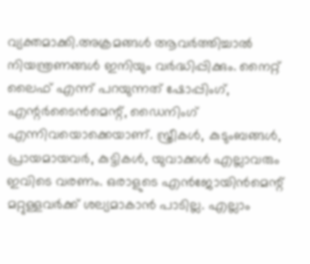വ്യക്തമാക്കി.അക്രമങ്ങൾ ആവർത്തിച്ചാൽ നിയന്ത്രണങ്ങൾ ഇനിയും വർദ്ധിപ്പിക്കും. നൈറ്റ് ലൈഫ് എന്ന് പറയുന്നത് ഷോപ്പിംഗ്, എന്റർടൈൻമെന്റ്, ഡൈനിംഗ് എന്നിവയൊക്കെയാണ്. സ്ത്രീകൾ, കുടുംബങ്ങൾ, പ്രായമായവർ, കുട്ടികൾ, യുവാക്കൾ എല്ലാവരും ഇവിടെ വരണം. ഒരാളുടെ എൻജോയിൻമെന്റ് മറ്റുള്ളവർക്ക് ശല്യമാകാൻ പാടില്ല. എല്ലാം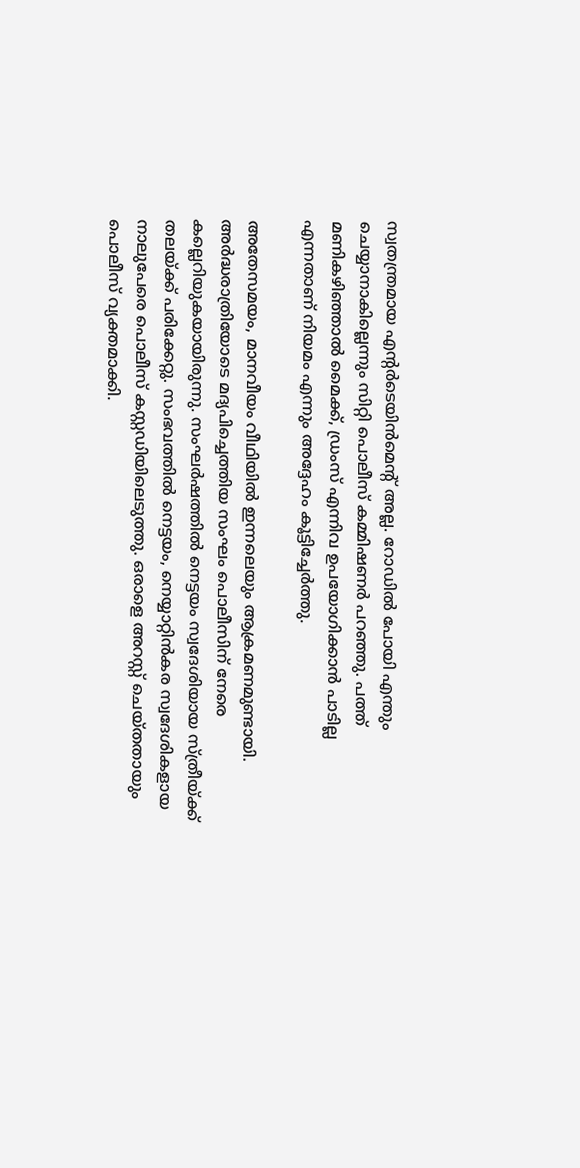സ്വതന്ത്രമായ എന്റർടെയിൻമെന്റ് അല്ല. റോഡിൽ പോയി എന്തും ചെയ്യാനാകില്ലെന്നും സിറ്റി പൊലീസ് കമ്മിഷണർ പറഞ്ഞു. പത്ത് മണികഴിഞ്ഞാൽ മൈക്ക്, ഡ്രംസ് എന്നിവ ഉപയോഗിക്കാൻ പാടില്ല എന്നതാണ് നിയമം എന്നും അദ്ദേഹം കൂട്ടിച്ചേർത്തു.

അതേസമയം, മാനവീയം വീഥിയിൽ ഇന്നലെയും ആക്രമണമുണ്ടായി. അ‌ർദ്ധരാത്രിയോടെ മദ്യപിച്ചെത്തിയ സംഘം പൊലീസിന് നേരെ കല്ലെറിയുകയായിരുന്നു. സംഘർഷത്തിൽ നെട്ടയം സ്വദേശിയായ സ്ത്രീയ്ക്ക് തലയ്ക്ക് പരിക്കേറ്റു. സംഭവത്തിൽ നെട്ടയം, നെയ്യാറ്റിൻകര സ്വദേശികളായ നാലുപേരെ പൊലീസ് കസ്റ്റഡിയിലെടുത്തു. ഒരാളെ അറസ്റ്റ് ചെയ്തതായും പൊലീസ് വ്യക്തമാക്കി.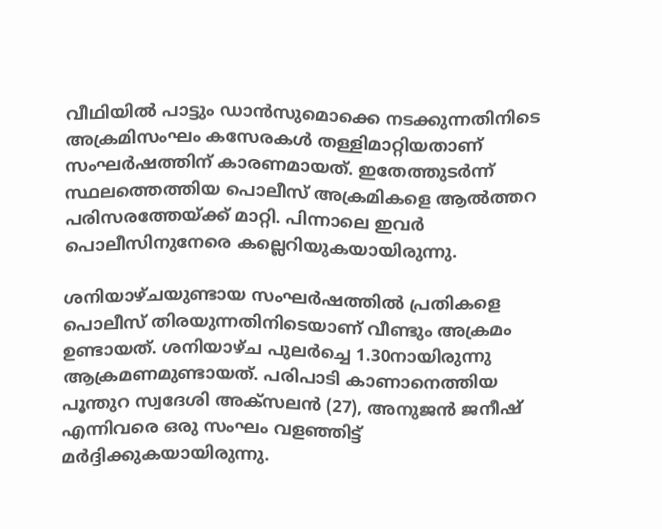വീഥിയിൽ പാട്ടും ഡാൻസുമൊക്കെ നടക്കുന്നതിനിടെ അക്രമിസംഘം കസേരകൾ തള്ളിമാറ്റിയതാണ് സംഘർഷത്തിന് കാരണമായത്. ഇതേത്തുടർന്ന് സ്ഥലത്തെത്തിയ പൊലീസ് അക്രമികളെ ആൽത്തറ പരിസരത്തേയ്ക്ക് മാറ്റി. പിന്നാലെ ഇവർ പൊലീസിനുനേരെ കല്ലെറിയുകയായിരുന്നു.

ശനിയാഴ്ചയുണ്ടായ സംഘർഷത്തിൽ പ്രതികളെ പൊലീസ് തിരയുന്നതിനിടെയാണ് വീണ്ടും അക്രമം ഉണ്ടായത്. ശനിയാഴ്ച പുലർച്ചെ 1.30നായിരുന്നു ആക്രമണമുണ്ടായത്. പരിപാടി കാണാനെത്തിയ പൂന്തുറ സ്വദേശി അക്‌സലൻ (27), അനുജൻ ജനീഷ് എന്നിവരെ ഒരു സംഘം വള‍ഞ്ഞിട്ട് മർദ്ദിക്കുകയായിരുന്നു.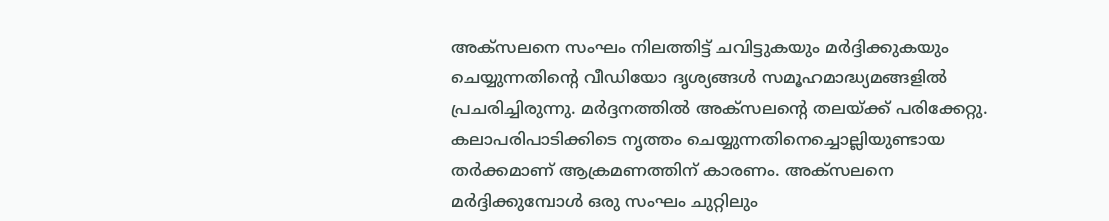അക്‌സലനെ സംഘം നിലത്തിട്ട് ചവിട്ടുകയും മർദ്ദിക്കുകയും ചെയ്യുന്നതിന്റെ വീഡിയോ ദൃശ്യങ്ങൾ സമൂഹമാദ്ധ്യമങ്ങളിൽ പ്രചരിച്ചിരുന്നു. മർദ്ദനത്തിൽ അക്‌സലന്റെ തലയ്ക്ക് പരിക്കേറ്റു. കലാപരിപാടിക്കിടെ നൃത്തം ചെയ്യുന്നതിനെച്ചൊല്ലിയുണ്ടായ തർക്കമാണ് ആക്രമണത്തിന് കാരണം. അക്‌സലനെ മർദ്ദിക്കുമ്പോൾ ഒരു സംഘം ചുറ്റിലും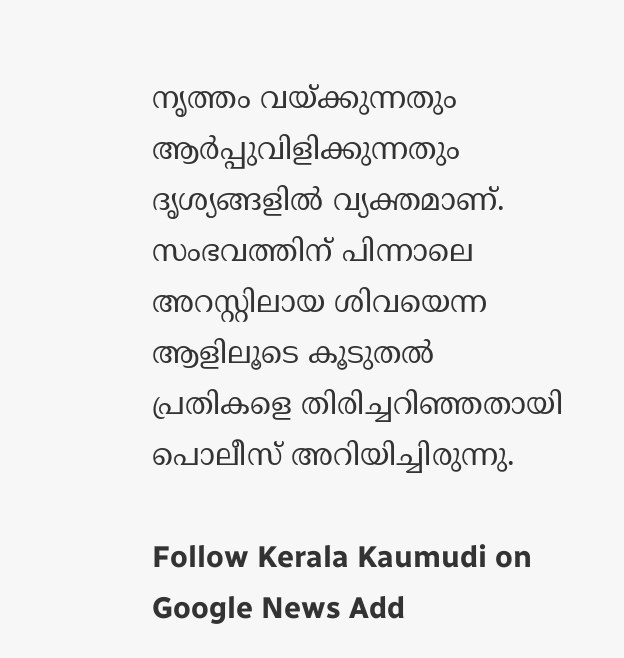നൃത്തം വയ്ക്കുന്നതും ആ‍ർപ്പുവിളിക്കുന്നതും ദൃശ്യങ്ങളിൽ വ്യക്തമാണ്. സംഭവത്തിന് പിന്നാലെ അറസ്റ്റിലായ ശിവയെന്ന ആളിലൂടെ കൂടുതൽ പ്രതികളെ തിരിച്ചറിഞ്ഞതായി പൊലീസ് അറിയിച്ചിരുന്നു.

Follow Kerala Kaumudi on Google News Add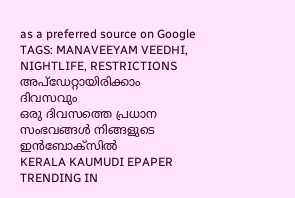as a preferred source on Google
TAGS: MANAVEEYAM VEEDHI, NIGHTLIFE, RESTRICTIONS
അപ്ഡേറ്റായിരിക്കാം ദിവസവും
ഒരു ദിവസത്തെ പ്രധാന സംഭവങ്ങൾ നിങ്ങളുടെ ഇൻബോക്സിൽ
KERALA KAUMUDI EPAPER
TRENDING IN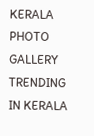KERALA
PHOTO GALLERY
TRENDING IN KERALA